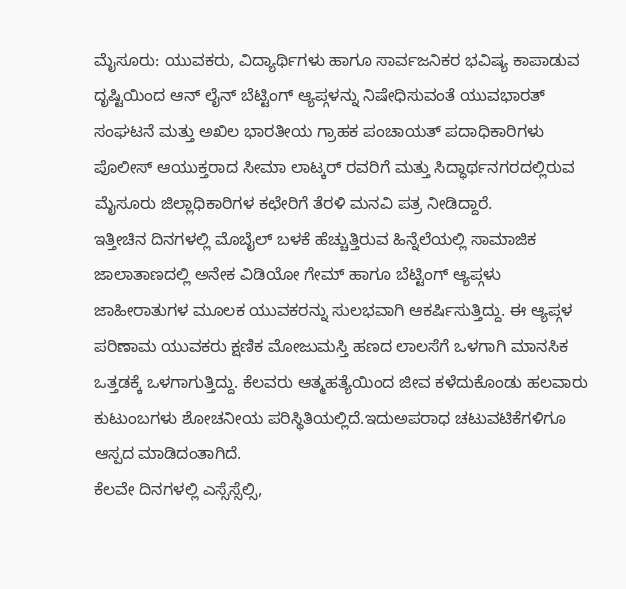ಮೈಸೂರು: ಯುವಕರು, ವಿದ್ಯಾರ್ಥಿಗಳು ಹಾಗೂ ಸಾರ್ವಜನಿಕರ ಭವಿಷ್ಯ ಕಾಪಾಡುವ ದೃಷ್ಟಿಯಿಂದ ಆನ್ ಲೈನ್ ಬೆಟ್ಟಿಂಗ್ ಆ್ಯಪ್ಗಳನ್ನು ನಿಷೇಧಿಸುವಂತೆ ಯುವಭಾರತ್ ಸಂಘಟನೆ ಮತ್ತು ಅಖಿಲ ಭಾರತೀಯ ಗ್ರಾಹಕ ಪಂಚಾಯತ್ ಪದಾಧಿಕಾರಿಗಳು ಪೊಲೀಸ್ ಆಯುಕ್ತರಾದ ಸೀಮಾ ಲಾಟ್ಕರ್ ರವರಿಗೆ ಮತ್ತು ಸಿದ್ಧಾರ್ಥನಗರದಲ್ಲಿರುವ ಮೈಸೂರು ಜಿಲ್ಲಾಧಿಕಾರಿಗಳ ಕಛೇರಿಗೆ ತೆರಳಿ ಮನವಿ ಪತ್ರ ನೀಡಿದ್ದಾರೆ.
ಇತ್ತೀಚಿನ ದಿನಗಳಲ್ಲಿ ಮೊಬೈಲ್ ಬಳಕೆ ಹೆಚ್ಚುತ್ತಿರುವ ಹಿನ್ನೆಲೆಯಲ್ಲಿ ಸಾಮಾಜಿಕ ಜಾಲಾತಾಣದಲ್ಲಿ ಅನೇಕ ವಿಡಿಯೋ ಗೇಮ್ ಹಾಗೂ ಬೆಟ್ಟಿಂಗ್ ಆ್ಯಪ್ಗಳು ಜಾಹೀರಾತುಗಳ ಮೂಲಕ ಯುವಕರನ್ನು ಸುಲಭವಾಗಿ ಆಕರ್ಷಿಸುತ್ತಿದ್ದು. ಈ ಆ್ಯಪ್ಗಳ ಪರಿಣಾಮ ಯುವಕರು ಕ್ಷಣಿಕ ಮೋಜುಮಸ್ತಿ ಹಣದ ಲಾಲಸೆಗೆ ಒಳಗಾಗಿ ಮಾನಸಿಕ ಒತ್ತಡಕ್ಕೆ ಒಳಗಾಗುತ್ತಿದ್ದು. ಕೆಲವರು ಆತ್ಮಹತ್ಯೆಯಿಂದ ಜೀವ ಕಳೆದುಕೊಂಡು ಹಲವಾರು ಕುಟುಂಬಗಳು ಶೋಚನೀಯ ಪರಿಸ್ಥಿತಿಯಲ್ಲಿದೆ.ಇದುಅಪರಾಧ ಚಟುವಟಿಕೆಗಳಿಗೂ ಆಸ್ಪದ ಮಾಡಿದಂತಾಗಿದೆ.
ಕೆಲವೇ ದಿನಗಳಲ್ಲಿ ಎಸ್ಸೆಸ್ಸೆಲ್ಸಿ,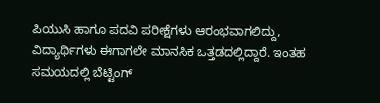ಪಿಯುಸಿ ಹಾಗೂ ಪದವಿ ಪರೀಕ್ಷೆಗಳು ಆರಂಭವಾಗಲಿದ್ದು, ವಿದ್ಯಾರ್ಥಿಗಳು ಈಗಾಗಲೇ ಮಾನಸಿಕ ಒತ್ತಡದಲ್ಲಿದ್ದಾರೆ. ಇಂತಹ ಸಮಯದಲ್ಲಿ ಬೆಟ್ಟಿಂಗ್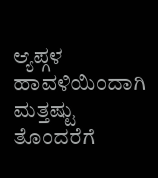ಆ್ಯಪ್ಗಳ ಹಾವಳಿಯಿಂದಾಗಿ ಮತ್ತಷ್ಟು ತೊಂದರೆಗೆ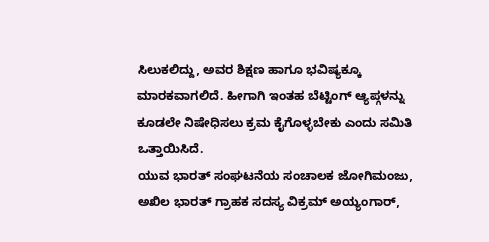ಸಿಲುಕಲಿದ್ದು, ಅವರ ಶಿಕ್ಷಣ ಹಾಗೂ ಭವಿಷ್ಯಕ್ಕೂ ಮಾರಕವಾಗಲಿದೆ. ಹೀಗಾಗಿ ಇಂತಹ ಬೆಟ್ಟಿಂಗ್ ಆ್ಯಪ್ಗಳನ್ನು ಕೂಡಲೇ ನಿಷೇಧಿಸಲು ಕ್ರಮ ಕೈಗೊಳ್ಳಬೇಕು ಎಂದು ಸಮಿತಿ ಒತ್ತಾಯಿಸಿದೆ.
ಯುವ ಭಾರತ್ ಸಂಘಟನೆಯ ಸಂಚಾಲಕ ಜೋಗಿಮಂಜು, ಅಖಿಲ ಭಾರತ್ ಗ್ರಾಹಕ ಸದಸ್ಯ ವಿಕ್ರಮ್ ಅಯ್ಯಂಗಾರ್,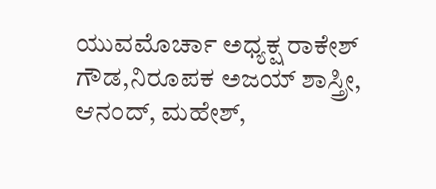ಯುವಮೊರ್ಚಾ ಅಧ್ಯಕ್ಷ ರಾಕೇಶ್ ಗೌಡ,ನಿರೂಪಕ ಅಜಯ್ ಶಾಸ್ತ್ರೀ, ಆನಂದ್, ಮಹೇಶ್,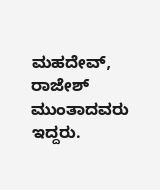ಮಹದೇವ್, ರಾಜೇಶ್ ಮುಂತಾದವರು ಇದ್ದರು.